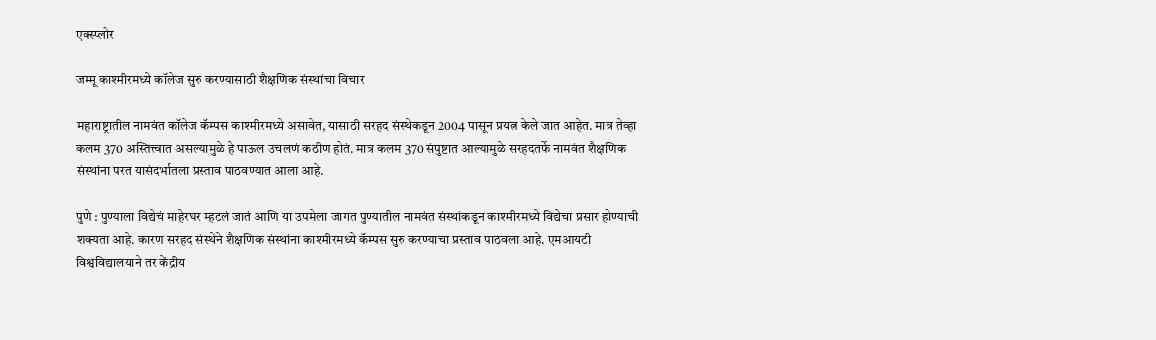एक्स्प्लोर

जम्मू काश्मीरमध्ये कॉलेज सुरु करण्यासाठी शैक्षणिक संस्थांचा विचार

महाराष्ट्रातील नामवंत कॉलेज कॅम्पस काश्मीरमध्ये असावेत, यासाठी सरहद संस्थेकडून 2004 पासून प्रयत्न केले जात आहेत. मात्र तेव्हा कलम 370 अस्तित्त्वात असल्यामुळे हे पाऊल उचलणं कठीण होतं. मात्र कलम 370 संपुष्टात आल्यामुळे सरहदतर्फे नामवंत शैक्षणिक संस्थांना परत यासंदर्भातला प्रस्ताव पाठवण्यात आला आहे.

पुणे : पुण्याला विद्येचं माहेरघर म्हटलं जातं आणि या उपमेला जागत पुण्यातील नामवंत संस्थांकडून काश्मीरमध्ये विद्येचा प्रसार होण्याची शक्यता आहे. कारण सरहद संस्थेने शैक्षणिक संस्थांना काश्मीरमध्ये कॅम्पस सुरु करण्याचा प्रस्ताव पाठवला आहे. एमआयटी विश्वविद्यालयाने तर केंद्रीय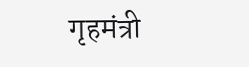गृहमंत्री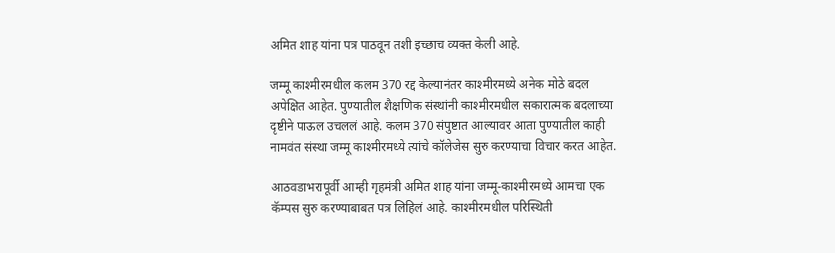अमित शाह यांना पत्र पाठवून तशी इच्छाच व्यक्त केली आहे.

जम्मू काश्मीरमधील कलम 370 रद्द केल्यानंतर काश्मीरमध्ये अनेक मोठे बदल अपेक्षित आहेत. पुण्यातील शैक्षणिक संस्थांनी काश्मीरमधील सकारात्मक बदलाच्या दृष्टीने पाऊल उचललं आहे. कलम 370 संपुष्टात आल्यावर आता पुण्यातील काही नामवंत संस्था जम्मू काश्मीरमध्ये त्यांचे कॉलेजेस सुरु करण्याचा विचार करत आहेत.

आठवडाभरापूर्वी आम्ही गृहमंत्री अमित शाह यांना जम्मू-काश्मीरमध्ये आमचा एक कॅम्पस सुरु करण्याबाबत पत्र लिहिलं आहे. काश्मीरमधील परिस्थिती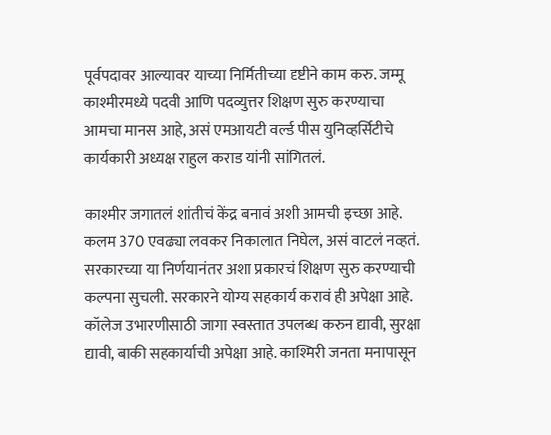पूर्वपदावर आल्यावर याच्या निर्मितीच्या दृष्टीने काम करु. जम्मू काश्मीरमध्ये पदवी आणि पदव्युत्तर शिक्षण सुरु करण्याचा आमचा मानस आहे, असं एमआयटी वर्ल्ड पीस युनिव्हर्सिटीचे कार्यकारी अध्यक्ष राहुल कराड यांनी सांगितलं.

काश्मीर जगातलं शांतीचं केंद्र बनावं अशी आमची इच्छा आहे.  कलम 370 एवढ्या लवकर निकालात निघेल, असं वाटलं नव्हतं. सरकारच्या या निर्णयानंतर अशा प्रकारचं शिक्षण सुरु करण्याची कल्पना सुचली. सरकारने योग्य सहकार्य करावं ही अपेक्षा आहे. कॉलेज उभारणीसाठी जागा स्वस्तात उपलब्ध करुन द्यावी, सुरक्षा द्यावी, बाकी सहकार्याची अपेक्षा आहे. काश्मिरी जनता मनापासून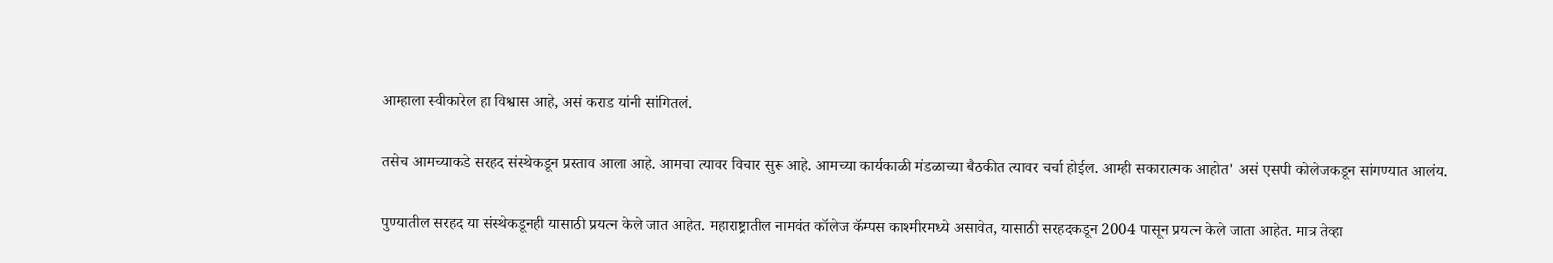आम्हाला स्वीकारेल हा विश्वास आहे, असं कराड यांनी सांगितलं.

तसेच आमच्याकडे सरहद संस्थेकडून प्रस्ताव आला आहे. आमचा त्यावर विचार सुरू आहे. आमच्या कार्यकाळी मंडळाच्या बैठकीत त्यावर चर्चा होईल. आम्ही सकारात्मक आहोत' असं एसपी कोलेजकडून सांगण्यात आलंय.

पुण्यातील सरहद या संस्थेकडूनही यासाठी प्रयत्न केले जात आहेत. महाराष्ट्रातील नामवंत कॉलेज कॅम्पस काश्मीरमध्ये असावेत, यासाठी सरहदकडून 2004 पासून प्रयत्न केले जाता आहेत. मात्र तेव्हा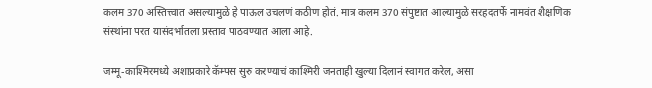कलम 370 अस्तित्त्वात असल्यामुळे हे पाऊल उचलणं कठीण होतं. मात्र कलम 370 संपुष्टात आल्यामुळे सरहदतर्फे नामवंत शैक्षणिक संस्थांना परत यासंदर्भातला प्रस्ताव पाठवण्यात आला आहे.

जम्मू-काश्मिरमध्ये अशाप्रकारे कॅम्पस सुरु करण्याचं काश्मिरी जनताही खुल्या दिलानं स्वागत करेल, असा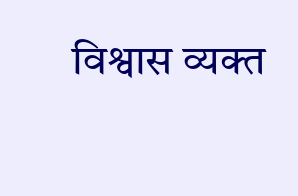विश्वास व्यक्त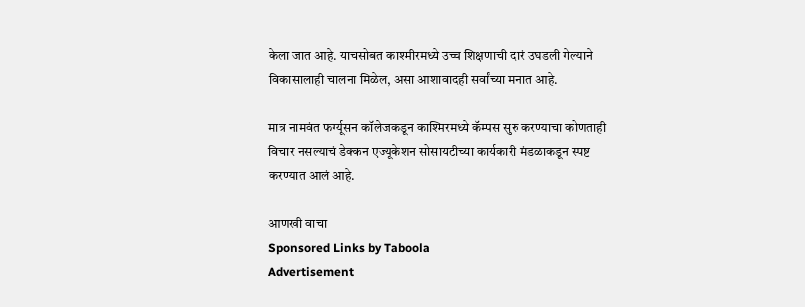केला जात आहे. याचसोबत काश्मीरमध्ये उच्च शिक्षणाची दारं उघडली गेल्याने विकासालाही चालना मिळेल, असा आशावादही सर्वांच्या मनात आहे.

मात्र नामवंत फर्ग्यूसन कॉलेजकडून काश्मिरमध्ये कॅम्पस सुरु करण्याचा कोणताही विचार नसल्याचं डेक्कन एज्यूकेशन सोसायटीच्या कार्यकारी मंडळाकडून स्पष्ट करण्यात आलं आहे.

आणखी वाचा
Sponsored Links by Taboola
Advertisement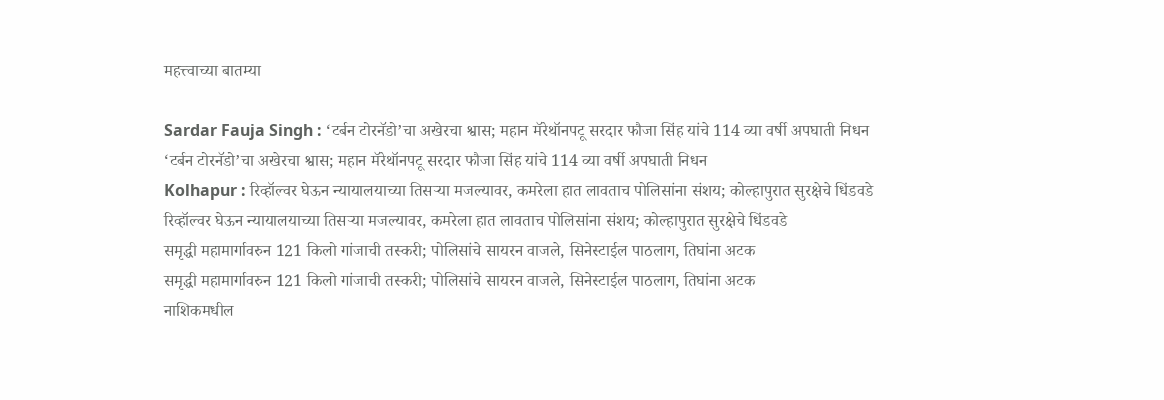महत्त्वाच्या बातम्या

Sardar Fauja Singh : ‘टर्बन टोरनॅडो’चा अखेरचा श्वास; महान मॅरेथॉनपटू सरदार फौजा सिंह यांचे 114 व्या वर्षी अपघाती निधन
‘टर्बन टोरनॅडो’चा अखेरचा श्वास; महान मॅरेथॉनपटू सरदार फौजा सिंह यांचे 114 व्या वर्षी अपघाती निधन
Kolhapur : रिव्हॉल्वर घेऊन न्यायालयाच्या तिसऱ्या मजल्यावर, कमरेला हात लावताच पोलिसांना संशय; कोल्हापुरात सुरक्षेचे धिंडवडे
रिव्हॉल्वर घेऊन न्यायालयाच्या तिसऱ्या मजल्यावर, कमरेला हात लावताच पोलिसांना संशय; कोल्हापुरात सुरक्षेचे धिंडवडे
समृद्धी महामार्गावरुन 121 किलो गांजाची तस्करी; पोलिसांचे सायरन वाजले, सिनेस्टाईल पाठलाग, तिघांना अटक
समृद्धी महामार्गावरुन 121 किलो गांजाची तस्करी; पोलिसांचे सायरन वाजले, सिनेस्टाईल पाठलाग, तिघांना अटक
नाशिकमधील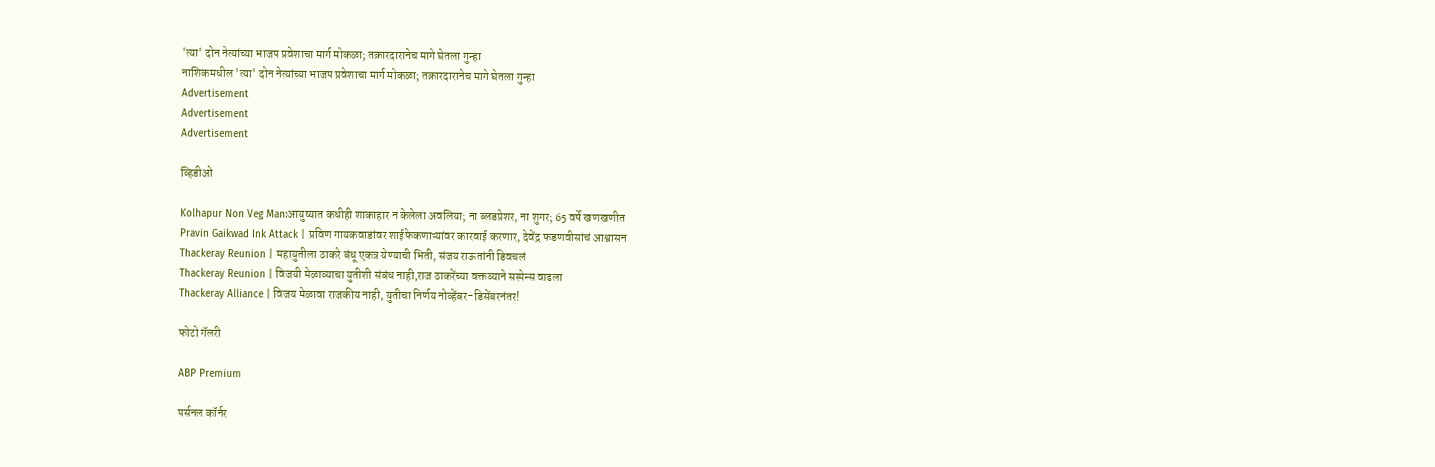'त्या' दोन नेत्यांच्या भाजप प्रवेशाचा मार्ग मोकळा; तक्रारदारानेच मागे घेतला गुन्हा
नाशिकमधील 'त्या' दोन नेत्यांच्या भाजप प्रवेशाचा मार्ग मोकळा; तक्रारदारानेच मागे घेतला गुन्हा
Advertisement
Advertisement
Advertisement

व्हिडीओ

Kolhapur Non Veg Man:आयुष्यात कधीही शाकाहार न केलेला अवलिया; ना ब्लडप्रेशर, ना शुगर; 65 वर्षे खणखणीत
Pravin Gaikwad Ink Attack | प्रविण गायकवाडांवर शाईफेकणाऱ्यांवर कारवाई करणार, देवेंद्र फडणवीसांचं आश्वासन
Thackeray Reunion | महायुतीला ठाकरे बंधू एकत्र येण्याची भिती, संजय राऊतांनी डिवचलं
Thackeray Reunion | विजयी मेळाव्याचा युतीशी संबंध नाही,राज ठाकरेंच्या वक्तव्याने सस्पेन्स वाढला
Thackeray Alliance | विजय मेळावा राजकीय नाही, युतीचा निर्णय नोव्हेंबर-डिसेंबरनंतर!

फोटो गॅलरी

ABP Premium

पर्सनल कॉर्नर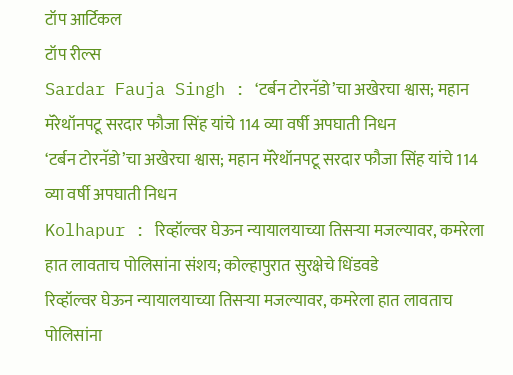टॉप आर्टिकल
टॉप रील्स
Sardar Fauja Singh : ‘टर्बन टोरनॅडो’चा अखेरचा श्वास; महान मॅरेथॉनपटू सरदार फौजा सिंह यांचे 114 व्या वर्षी अपघाती निधन
‘टर्बन टोरनॅडो’चा अखेरचा श्वास; महान मॅरेथॉनपटू सरदार फौजा सिंह यांचे 114 व्या वर्षी अपघाती निधन
Kolhapur : रिव्हॉल्वर घेऊन न्यायालयाच्या तिसऱ्या मजल्यावर, कमरेला हात लावताच पोलिसांना संशय; कोल्हापुरात सुरक्षेचे धिंडवडे
रिव्हॉल्वर घेऊन न्यायालयाच्या तिसऱ्या मजल्यावर, कमरेला हात लावताच पोलिसांना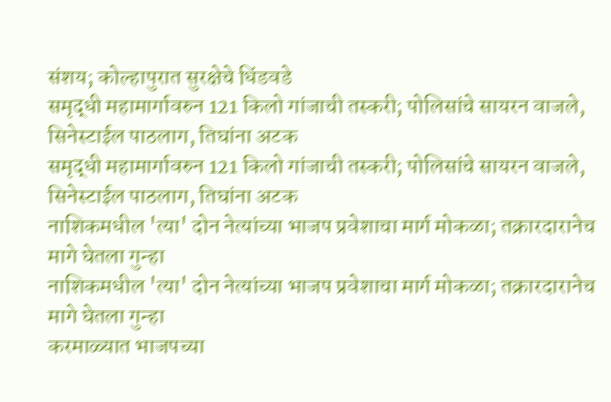संशय; कोल्हापुरात सुरक्षेचे धिंडवडे
समृद्धी महामार्गावरुन 121 किलो गांजाची तस्करी; पोलिसांचे सायरन वाजले, सिनेस्टाईल पाठलाग, तिघांना अटक
समृद्धी महामार्गावरुन 121 किलो गांजाची तस्करी; पोलिसांचे सायरन वाजले, सिनेस्टाईल पाठलाग, तिघांना अटक
नाशिकमधील 'त्या' दोन नेत्यांच्या भाजप प्रवेशाचा मार्ग मोकळा; तक्रारदारानेच मागे घेतला गुन्हा
नाशिकमधील 'त्या' दोन नेत्यांच्या भाजप प्रवेशाचा मार्ग मोकळा; तक्रारदारानेच मागे घेतला गुन्हा
करमाळ्यात भाजपच्या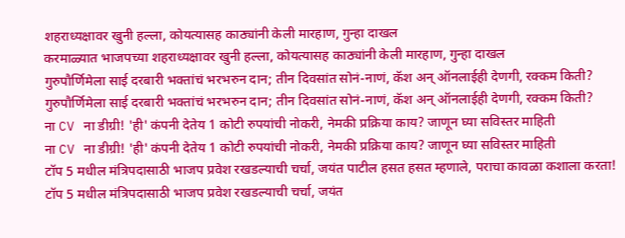शहराध्यक्षावर खुनी हल्ला, कोयत्यासह काठ्यांनी केली मारहाण, गुन्हा दाखल
करमाळ्यात भाजपच्या शहराध्यक्षावर खुनी हल्ला, कोयत्यासह काठ्यांनी केली मारहाण, गुन्हा दाखल
गुरुपौर्णिमेला साई दरबारी भक्तांचं भरभरुन दान; तीन दिवसांत सोनं-नाणं, कॅश अन् ऑनलाईही देणगी, रक्कम किती?
गुरुपौर्णिमेला साई दरबारी भक्तांचं भरभरुन दान; तीन दिवसांत सोनं-नाणं, कॅश अन् ऑनलाईही देणगी, रक्कम किती?
ना CV ना डीग्री! 'ही' कंपनी देतेय 1 कोटी रुपयांची नोकरी, नेमकी प्रक्रिया काय? जाणून घ्या सविस्तर माहिती
ना CV ना डीग्री! 'ही' कंपनी देतेय 1 कोटी रुपयांची नोकरी, नेमकी प्रक्रिया काय? जाणून घ्या सविस्तर माहिती
टॉप 5 मधील मंत्रिपदासाठी भाजप प्रवेश रखडल्याची चर्चा, जयंत पाटील हसत हसत म्हणाले, पराचा कावळा कशाला करता!
टॉप 5 मधील मंत्रिपदासाठी भाजप प्रवेश रखडल्याची चर्चा, जयंत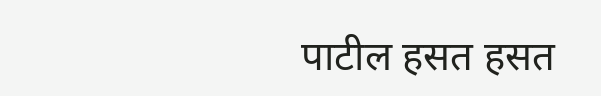पाटील हसत हसत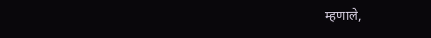म्हणाले,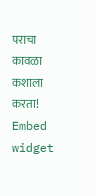पराचा कावळा कशाला करता!
Embed widget